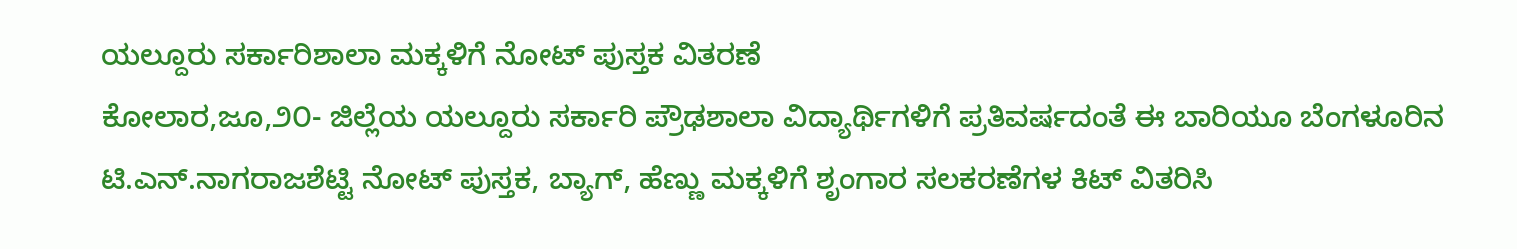ಯಲ್ದೂರು ಸರ್ಕಾರಿಶಾಲಾ ಮಕ್ಕಳಿಗೆ ನೋಟ್ ಪುಸ್ತಕ ವಿತರಣೆ
ಕೋಲಾರ,ಜೂ,೨೦- ಜಿಲ್ಲೆಯ ಯಲ್ದೂರು ಸರ್ಕಾರಿ ಪ್ರೌಢಶಾಲಾ ವಿದ್ಯಾರ್ಥಿಗಳಿಗೆ ಪ್ರತಿವರ್ಷದಂತೆ ಈ ಬಾರಿಯೂ ಬೆಂಗಳೂರಿನ ಟಿ.ಎನ್.ನಾಗರಾಜಶೆಟ್ಟಿ ನೋಟ್ ಪುಸ್ತಕ, ಬ್ಯಾಗ್, ಹೆಣ್ಣು ಮಕ್ಕಳಿಗೆ ಶೃಂಗಾರ ಸಲಕರಣೆಗಳ ಕಿಟ್ ವಿತರಿಸಿ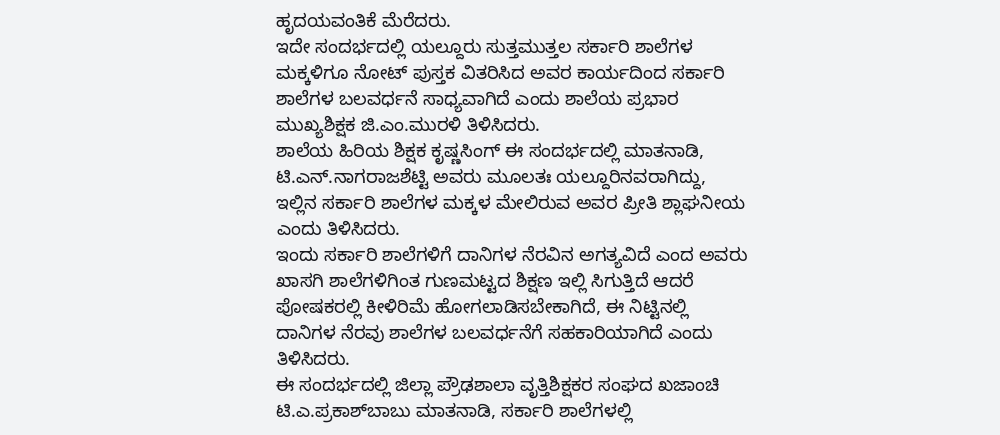ಹೃದಯವಂತಿಕೆ ಮೆರೆದರು.
ಇದೇ ಸಂದರ್ಭದಲ್ಲಿ ಯಲ್ದೂರು ಸುತ್ತಮುತ್ತಲ ಸರ್ಕಾರಿ ಶಾಲೆಗಳ ಮಕ್ಕಳಿಗೂ ನೋಟ್ ಪುಸ್ತಕ ವಿತರಿಸಿದ ಅವರ ಕಾರ್ಯದಿಂದ ಸರ್ಕಾರಿ ಶಾಲೆಗಳ ಬಲವರ್ಧನೆ ಸಾಧ್ಯವಾಗಿದೆ ಎಂದು ಶಾಲೆಯ ಪ್ರಭಾರ ಮುಖ್ಯಶಿಕ್ಷಕ ಜಿ.ಎಂ.ಮುರಳಿ ತಿಳಿಸಿದರು.
ಶಾಲೆಯ ಹಿರಿಯ ಶಿಕ್ಷಕ ಕೃಷ್ಣಸಿಂಗ್ ಈ ಸಂದರ್ಭದಲ್ಲಿ ಮಾತನಾಡಿ, ಟಿ.ಎನ್.ನಾಗರಾಜಶೆಟ್ಟಿ ಅವರು ಮೂಲತಃ ಯಲ್ದೂರಿನವರಾಗಿದ್ದು, ಇಲ್ಲಿನ ಸರ್ಕಾರಿ ಶಾಲೆಗಳ ಮಕ್ಕಳ ಮೇಲಿರುವ ಅವರ ಪ್ರೀತಿ ಶ್ಲಾಘನೀಯ ಎಂದು ತಿಳಿಸಿದರು.
ಇಂದು ಸರ್ಕಾರಿ ಶಾಲೆಗಳಿಗೆ ದಾನಿಗಳ ನೆರವಿನ ಅಗತ್ಯವಿದೆ ಎಂದ ಅವರು ಖಾಸಗಿ ಶಾಲೆಗಳಿಗಿಂತ ಗುಣಮಟ್ಟದ ಶಿಕ್ಷಣ ಇಲ್ಲಿ ಸಿಗುತ್ತಿದೆ ಆದರೆ ಪೋಷಕರಲ್ಲಿ ಕೀಳಿರಿಮೆ ಹೋಗಲಾಡಿಸಬೇಕಾಗಿದೆ, ಈ ನಿಟ್ಟಿನಲ್ಲಿ ದಾನಿಗಳ ನೆರವು ಶಾಲೆಗಳ ಬಲವರ್ಧನೆಗೆ ಸಹಕಾರಿಯಾಗಿದೆ ಎಂದು ತಿಳಿಸಿದರು.
ಈ ಸಂದರ್ಭದಲ್ಲಿ ಜಿಲ್ಲಾ ಪ್ರೌಢಶಾಲಾ ವೃತ್ತಿಶಿಕ್ಷಕರ ಸಂಘದ ಖಜಾಂಚಿ ಟಿ.ಎ.ಪ್ರಕಾಶ್‌ಬಾಬು ಮಾತನಾಡಿ, ಸರ್ಕಾರಿ ಶಾಲೆಗಳಲ್ಲಿ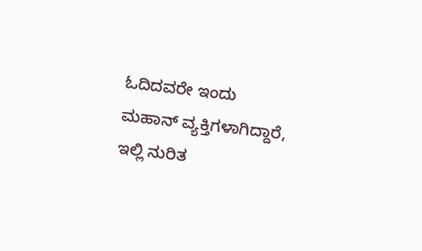ಓದಿದವರೇ ಇಂದು ಮಹಾನ್ ವ್ಯಕ್ತಿಗಳಾಗಿದ್ದಾರೆ, ಇಲ್ಲಿ ನುರಿತ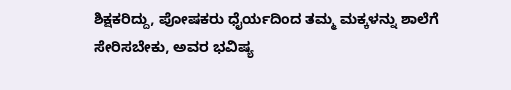ಶಿಕ್ಷಕರಿದ್ದು, ಪೋಷಕರು ಧೈರ್ಯದಿಂದ ತಮ್ಮ ಮಕ್ಕಳನ್ನು ಶಾಲೆಗೆ ಸೇರಿಸಬೇಕು, ಅವರ ಭವಿಷ್ಯ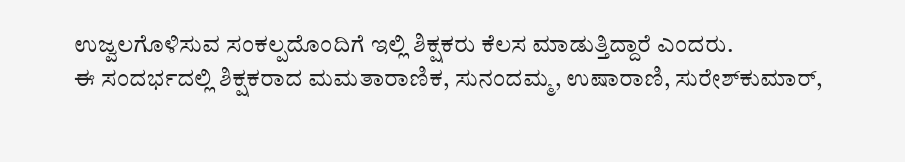ಉಜ್ವಲಗೊಳಿಸುವ ಸಂಕಲ್ಪದೊಂದಿಗೆ ಇಲ್ಲಿ ಶಿಕ್ಷಕರು ಕೆಲಸ ಮಾಡುತ್ತಿದ್ದಾರೆ ಎಂದರು.
ಈ ಸಂದರ್ಭದಲ್ಲಿ ಶಿಕ್ಷಕರಾದ ಮಮತಾರಾಣಿಕ, ಸುನಂದಮ್ಮ, ಉಷಾರಾಣಿ, ಸುರೇಶ್‌ಕುಮಾರ್,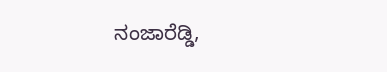ನಂಜಾರೆಡ್ಡಿ,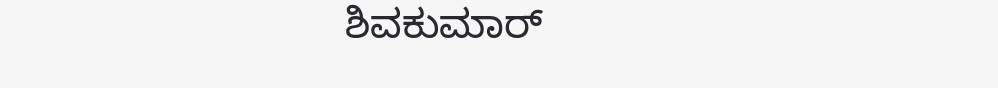ಶಿವಕುಮಾರ್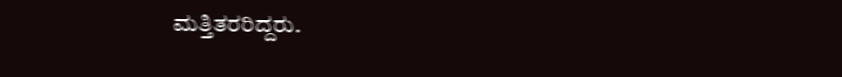ಮತ್ತಿತರರಿದ್ದರು.